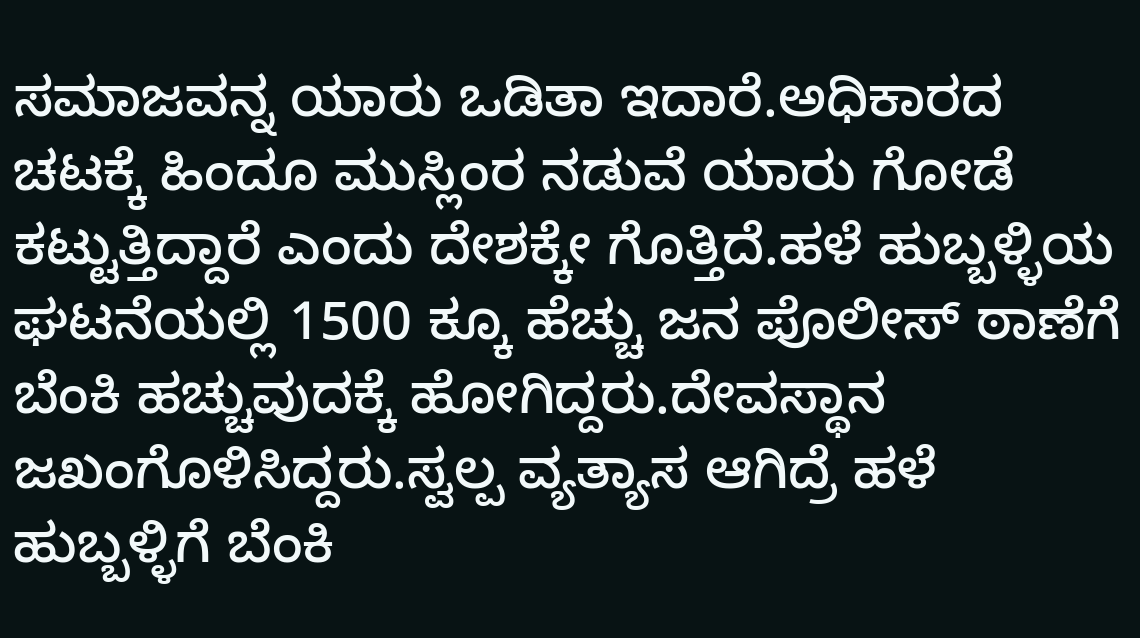ಸಮಾಜವನ್ನ ಯಾರು ಒಡಿತಾ ಇದಾರೆ.ಅಧಿಕಾರದ ಚಟಕ್ಕೆ ಹಿಂದೂ ಮುಸ್ಲಿಂರ ನಡುವೆ ಯಾರು ಗೋಡೆ ಕಟ್ಟುತ್ತಿದ್ದಾರೆ ಎಂದು ದೇಶಕ್ಕೇ ಗೊತ್ತಿದೆ.ಹಳೆ ಹುಬ್ಬಳ್ಳಿಯ ಘಟನೆಯಲ್ಲಿ 1500 ಕ್ಕೂ ಹೆಚ್ಚು ಜನ ಪೊಲೀಸ್ ಠಾಣೆಗೆ ಬೆಂಕಿ ಹಚ್ಚುವುದಕ್ಕೆ ಹೋಗಿದ್ದರು.ದೇವಸ್ಥಾನ ಜಖಂಗೊಳಿಸಿದ್ದರು.ಸ್ವಲ್ಪ ವ್ಯತ್ಯಾಸ ಆಗಿದ್ರೆ ಹಳೆ ಹುಬ್ಬಳ್ಳಿಗೆ ಬೆಂಕಿ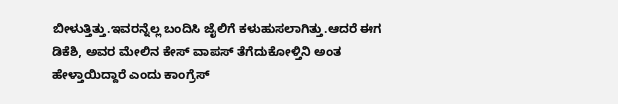ಬೀಳುತ್ತಿತ್ತು.ಇವರನ್ನೆಲ್ಲ ಬಂದಿಸಿ ಜೈಲಿಗೆ ಕಳುಹುಸಲಾಗಿತ್ತು.ಆದರೆ ಈಗ ಡಿಕೆಶಿ, ಅವರ ಮೇಲಿನ ಕೇಸ್ ವಾಪಸ್ ತೆಗೆದುಕೋಳ್ತಿನಿ ಅಂತ ಹೇಳ್ತಾಯಿದ್ದಾರೆ ಎಂದು ಕಾಂಗ್ರೆಸ್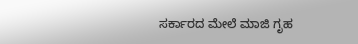ಸರ್ಕಾರದ ಮೇಲೆ ಮಾಜಿ ಗೃಹ